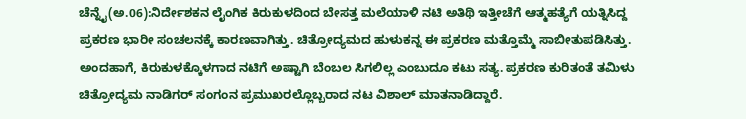ಚೆನ್ನೈ(ಅ.06):ನಿರ್ದೇಶಕನ ಲೈಂಗಿಕ ಕಿರುಕುಳದಿಂದ ಬೇಸತ್ತ ಮಲೆಯಾಳಿ ನಟಿ ಅತಿಥಿ ಇತ್ತೀಚೆಗೆ ಆತ್ಮಹತ್ಯೆಗೆ ಯತ್ನಿಸಿದ್ದ ಪ್ರಕರಣ ಭಾರೀ ಸಂಚಲನಕ್ಕೆ ಕಾರಣವಾಗಿತ್ತು. ಚಿತ್ರೋದ್ಯಮದ ಹುಳುಕನ್ನ ಈ ಪ್ರಕರಣ ಮತ್ತೊಮ್ಮೆ ಸಾಬೀತುಪಡಿಸಿತ್ತು. ಅಂದಹಾಗೆ, ಕಿರುಕುಳಕ್ಕೊಳಗಾದ ನಟಿಗೆ ಅಷ್ಟಾಗಿ ಬೆಂಬಲ ಸಿಗಲಿಲ್ಲ ಎಂಬುದೂ ಕಟು ಸತ್ಯ. ಪ್ರಕರಣ ಕುರಿತಂತೆ ತಮಿಳು ಚಿತ್ರೋದ್ಯಮ ನಾಡಿಗರ್ ಸಂಗಂನ ಪ್ರಮುಖರಲ್ಲೊಬ್ಬರಾದ ನಟ ವಿಶಾಲ್ ಮಾತನಾಡಿದ್ದಾರೆ.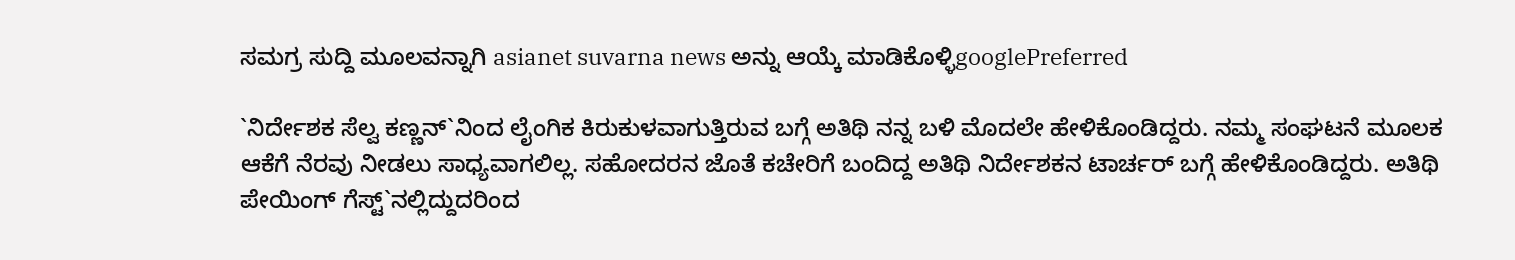ಸಮಗ್ರ ಸುದ್ದಿ ಮೂಲವನ್ನಾಗಿ asianet suvarna news ಅನ್ನು ಆಯ್ಕೆ ಮಾಡಿಕೊಳ್ಳಿgooglePreferred

`ನಿರ್ದೇಶಕ ಸೆಲ್ವ ಕಣ್ಣನ್`ನಿಂದ ಲೈಂಗಿಕ ಕಿರುಕುಳವಾಗುತ್ತಿರುವ ಬಗ್ಗೆ ಅತಿಥಿ ನನ್ನ ಬಳಿ ಮೊದಲೇ ಹೇಳಿಕೊಂಡಿದ್ದರು. ನಮ್ಮ ಸಂಘಟನೆ ಮೂಲಕ ಆಕೆಗೆ ನೆರವು ನೀಡಲು ಸಾಧ್ಯವಾಗಲಿಲ್ಲ. ಸಹೋದರನ ಜೊತೆ ಕಚೇರಿಗೆ ಬಂದಿದ್ದ ಅತಿಥಿ ನಿರ್ದೇಶಕನ ಟಾರ್ಚರ್ ಬಗ್ಗೆ ಹೇಳಿಕೊಂಡಿದ್ದರು. ಅತಿಥಿ ಪೇಯಿಂಗ್ ಗೆಸ್ಟ್`ನಲ್ಲಿದ್ದುದರಿಂದ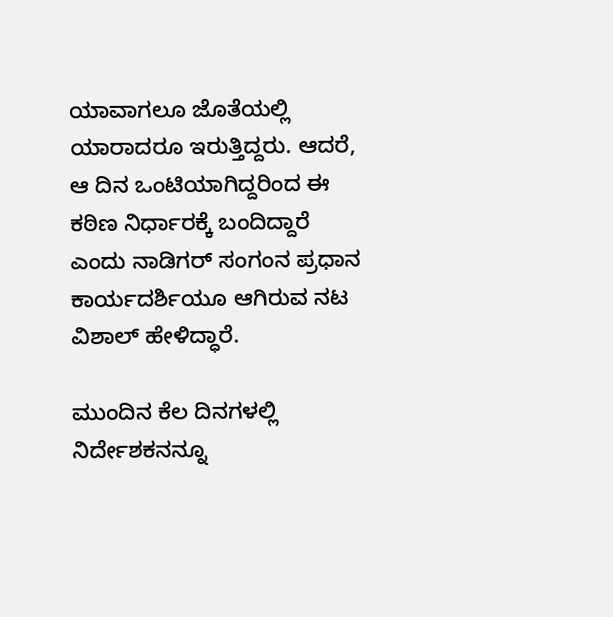ಯಾವಾಗಲೂ ಜೊತೆಯಲ್ಲಿ ಯಾರಾದರೂ ಇರುತ್ತಿದ್ದರು. ಆದರೆ, ಆ ದಿನ ಒಂಟಿಯಾಗಿದ್ದರಿಂದ ಈ ಕಠಿಣ ನಿರ್ಧಾರಕ್ಕೆ ಬಂದಿದ್ದಾರೆ ಎಂದು ನಾಡಿಗರ್ ಸಂಗಂನ ಪ್ರಧಾನ ಕಾರ್ಯದರ್ಶಿಯೂ ಆಗಿರುವ ನಟ ವಿಶಾಲ್ ಹೇಳಿದ್ಧಾರೆ.

ಮುಂದಿನ ಕೆಲ ದಿನಗಳಲ್ಲಿ ನಿರ್ದೇಶಕನನ್ನೂ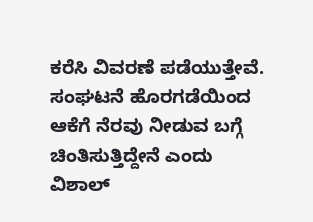ಕರೆಸಿ ವಿವರಣೆ ಪಡೆಯುತ್ತೇವೆ. ಸಂಘಟನೆ ಹೊರಗಡೆಯಿಂದ ಆಕೆಗೆ ನೆರವು ನೀಡುವ ಬಗ್ಗೆ ಚಿಂತಿಸುತ್ತಿದ್ದೇನೆ ಎಂದು ವಿಶಾಲ್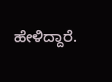ಹೇಳಿದ್ದಾರೆ.